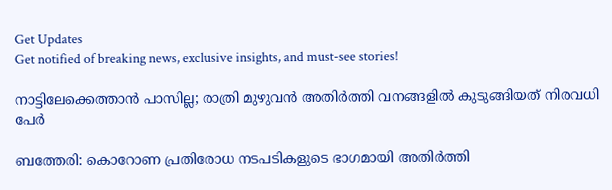Get Updates
Get notified of breaking news, exclusive insights, and must-see stories!

നാട്ടിലേക്കെത്താന്‍ പാസില്ല; രാത്രി മുഴുവന്‍ അതിര്‍ത്തി വനങ്ങളില്‍ കുടുങ്ങിയത് നിരവധി പേര്‍

ബത്തേരി: കൊറോണ പ്രതിരോധ നടപടികളുടെ ഭാഗമായി അതിര്‍ത്തി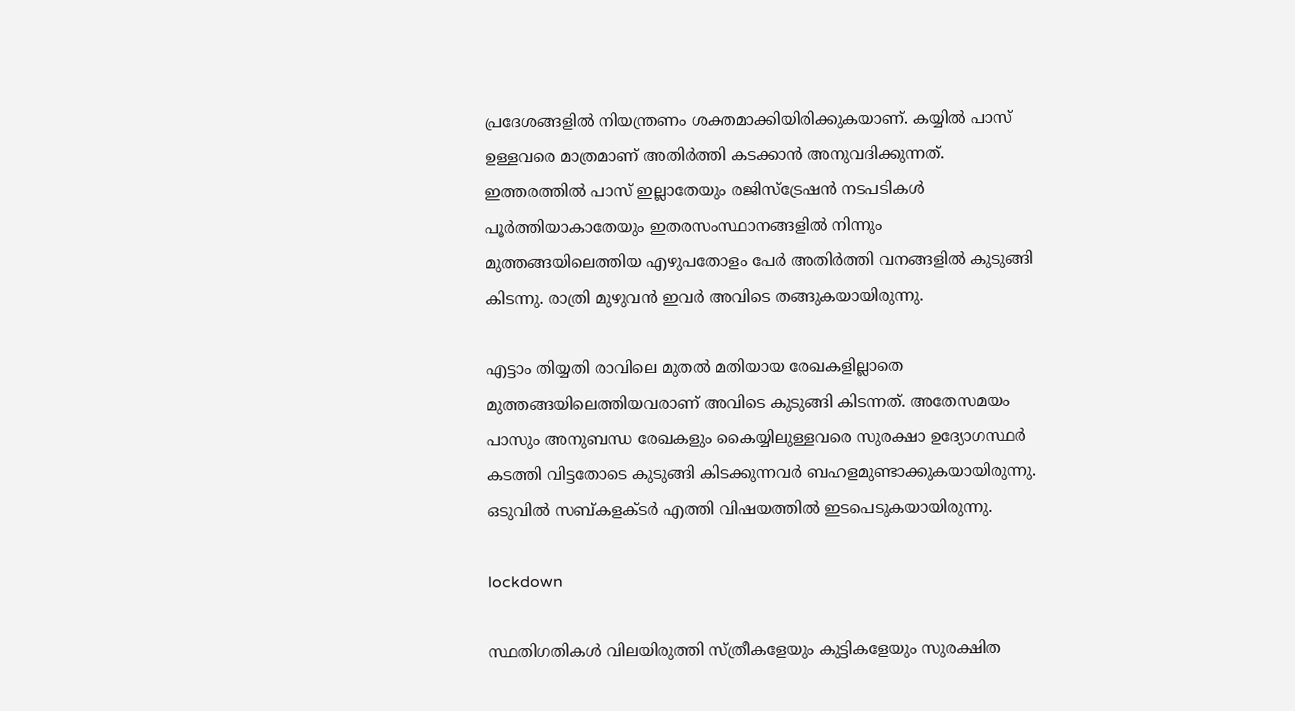പ്രദേശങ്ങളില്‍ നിയന്ത്രണം ശക്തമാക്കിയിരിക്കുകയാണ്. കയ്യില്‍ പാസ് ഉള്ളവരെ മാത്രമാണ് അതിര്‍ത്തി കടക്കാന്‍ അനുവദിക്കുന്നത്. ഇത്തരത്തില്‍ പാസ് ഇല്ലാതേയും രജിസ്‌ട്രേഷന്‍ നടപടികള്‍ പൂര്‍ത്തിയാകാതേയും ഇതരസംസ്ഥാനങ്ങളില്‍ നിന്നും മുത്തങ്ങയിലെത്തിയ എഴുപതോളം പേര്‍ അതിര്‍ത്തി വനങ്ങളില്‍ കുടുങ്ങി കിടന്നു. രാത്രി മുഴുവന്‍ ഇവര്‍ അവിടെ തങ്ങുകയായിരുന്നു.

എട്ടാം തിയ്യതി രാവിലെ മുതല്‍ മതിയായ രേഖകളില്ലാതെ മുത്തങ്ങയിലെത്തിയവരാണ് അവിടെ കുടുങ്ങി കിടന്നത്. അതേസമയം പാസും അനുബന്ധ രേഖകളും കൈയ്യിലുള്ളവരെ സുരക്ഷാ ഉദ്യോഗസ്ഥര്‍ കടത്തി വിട്ടതോടെ കുടുങ്ങി കിടക്കുന്നവര്‍ ബഹളമുണ്ടാക്കുകയായിരുന്നു. ഒടുവില്‍ സബ്കളക്ടര്‍ എത്തി വിഷയത്തില്‍ ഇടപെടുകയായിരുന്നു.

lockdown

സ്ഥതിഗതികള്‍ വിലയിരുത്തി സ്ത്രീകളേയും കുട്ടികളേയും സുരക്ഷിത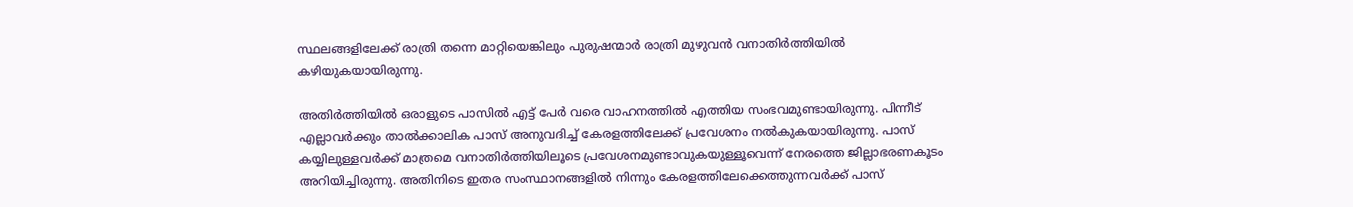സ്ഥലങ്ങളിലേക്ക് രാത്രി തന്നെ മാറ്റിയെങ്കിലും പുരുഷന്മാര്‍ രാത്രി മുഴുവന്‍ വനാതിര്‍ത്തിയില്‍ കഴിയുകയായിരുന്നു.

അതിര്‍ത്തിയില്‍ ഒരാളുടെ പാസില്‍ എട്ട് പേര്‍ വരെ വാഹനത്തില്‍ എത്തിയ സംഭവമുണ്ടായിരുന്നു. പിന്നീട് എല്ലാവര്‍ക്കും താല്‍ക്കാലിക പാസ് അനുവദിച്ച് കേരളത്തിലേക്ക് പ്രവേശനം നല്‍കുകയായിരുന്നു. പാസ് കയ്യിലുള്ളവര്‍ക്ക് മാത്രമെ വനാതിര്‍ത്തിയിലൂടെ പ്രവേശനമുണ്ടാവുകയുള്ളൂവെന്ന് നേരത്തെ ജില്ലാഭരണകൂടം അറിയിച്ചിരുന്നു. അതിനിടെ ഇതര സംസ്ഥാനങ്ങളില്‍ നിന്നും കേരളത്തിലേക്കെത്തുന്നവര്‍ക്ക് പാസ്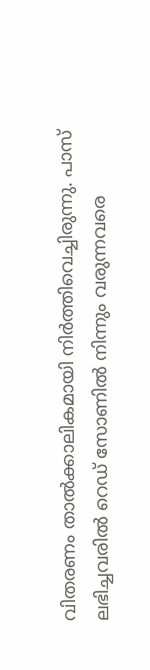വിതരണം താല്‍ക്കാലികമായി നിര്‍ത്തിവെച്ചിരുന്നു. പാസ് ലഭിച്ചവരില്‍ റെഡ് സോണില്‍ നിന്നും വരുന്നവരെ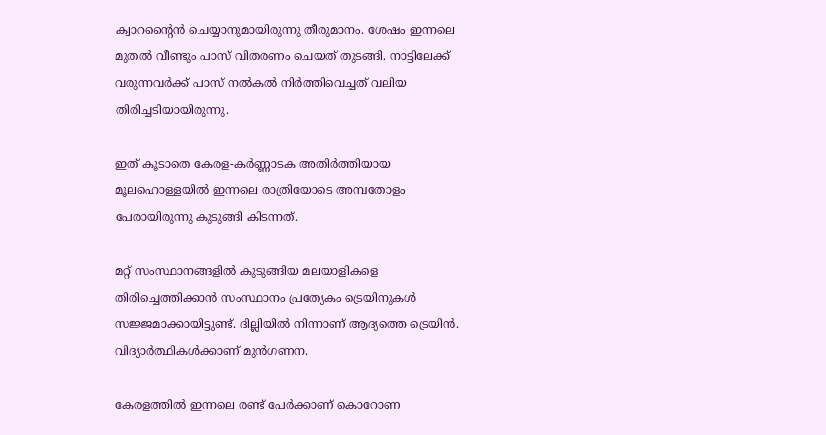ക്വാറന്റൈന്‍ ചെയ്യാനുമായിരുന്നു തീരുമാനം. ശേഷം ഇന്നലെ മുതല്‍ വീണ്ടും പാസ് വിതരണം ചെയത് തുടങ്ങി. നാട്ടിലേക്ക് വരുന്നവര്‍ക്ക് പാസ് നല്‍കല്‍ നിര്‍ത്തിവെച്ചത് വലിയ തിരിച്ചടിയായിരുന്നു.

ഇത് കൂടാതെ കേരള-കര്‍ണ്ണാടക അതിര്‍ത്തിയായ മൂലഹൊള്ളയില്‍ ഇന്നലെ രാത്രിയോടെ അമ്പതോളം പേരായിരുന്നു കുടുങ്ങി കിടന്നത്.

മറ്റ് സംസ്ഥാനങ്ങളില്‍ കുടുങ്ങിയ മലയാളികളെ തിരിച്ചെത്തിക്കാന്‍ സംസ്ഥാനം പ്രത്യേകം ട്രെയിനുകള്‍ സജ്ജമാക്കായിട്ടുണ്ട്. ദില്ലിയില്‍ നിന്നാണ് ആദ്യത്തെ ട്രെയിന്‍. വിദ്യാര്‍ത്ഥികള്‍ക്കാണ് മുന്‍ഗണന.

കേരളത്തില്‍ ഇന്നലെ രണ്ട് പേര്‍ക്കാണ് കൊറോണ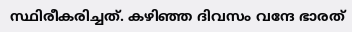സ്ഥിരീകരിച്ചത്. കഴിഞ്ഞ ദിവസം വന്ദേ ഭാരത്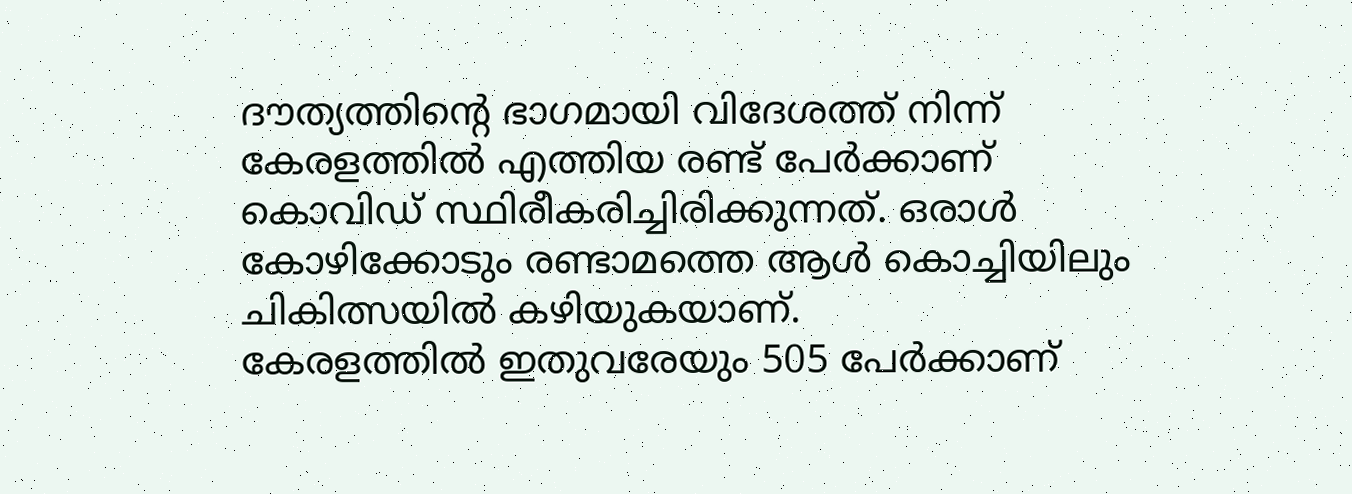ദൗത്യത്തിന്റെ ഭാഗമായി വിദേശത്ത് നിന്ന് കേരളത്തില്‍ എത്തിയ രണ്ട് പേര്‍ക്കാണ് കൊവിഡ് സ്ഥിരീകരിച്ചിരിക്കുന്നത്. ഒരാള്‍ കോഴിക്കോടും രണ്ടാമത്തെ ആള്‍ കൊച്ചിയിലും ചികിത്സയില്‍ കഴിയുകയാണ്.
കേരളത്തില്‍ ഇതുവരേയും 505 പേര്‍ക്കാണ്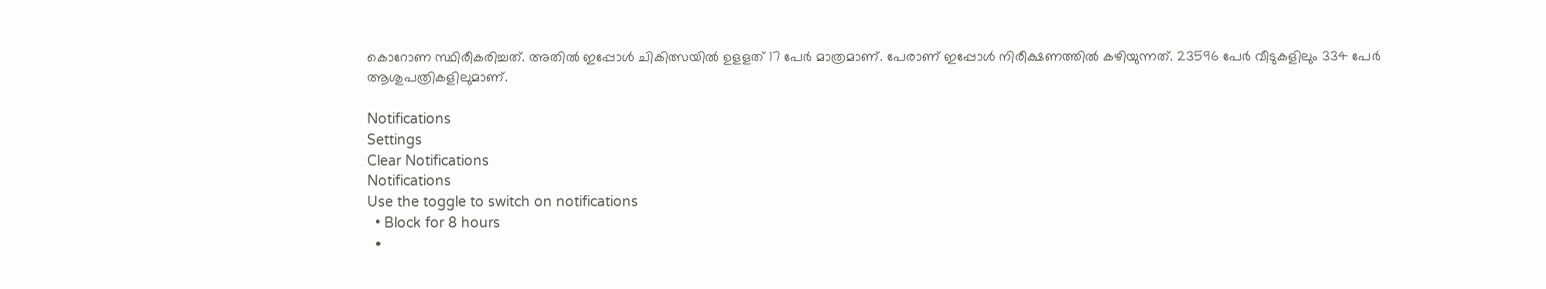കൊറോണ സ്ഥിരീകരിച്ചത്. അതില്‍ ഇപ്പോള്‍ ചികിത്സയില്‍ ഉളളത് 17 പേര്‍ മാത്രമാണ്. പേരാണ് ഇപ്പോള്‍ നിരീക്ഷണത്തില്‍ കഴിയുന്നത്. 23596 പേര്‍ വീടുകളിലും 334 പേര്‍ ആശുപത്രികളിലുമാണ്.

Notifications
Settings
Clear Notifications
Notifications
Use the toggle to switch on notifications
  • Block for 8 hours
  •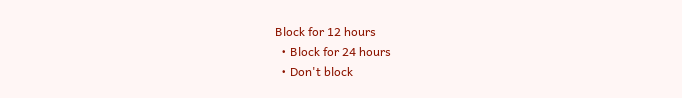Block for 12 hours
  • Block for 24 hours
  • Don't block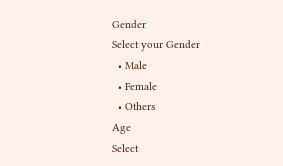Gender
Select your Gender
  • Male
  • Female
  • Others
Age
Select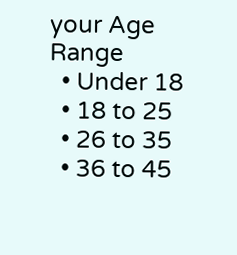your Age Range
  • Under 18
  • 18 to 25
  • 26 to 35
  • 36 to 45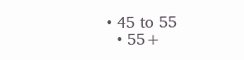• 45 to 55
  • 55+